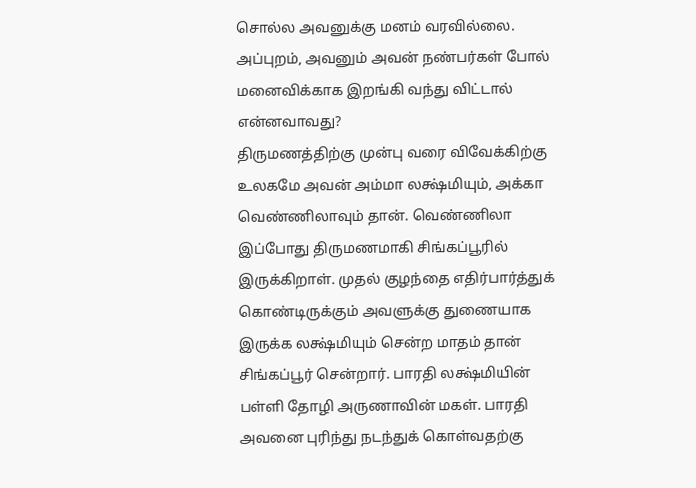சொல்ல அவனுக்கு மனம் வரவில்லை. அப்புறம், அவனும் அவன் நண்பர்கள் போல் மனைவிக்காக இறங்கி வந்து விட்டால் என்னவாவது?
திருமணத்திற்கு முன்பு வரை விவேக்கிற்கு உலகமே அவன் அம்மா லக்ஷ்மியும், அக்கா வெண்ணிலாவும் தான். வெண்ணிலா இப்போது திருமணமாகி சிங்கப்பூரில் இருக்கிறாள். முதல் குழந்தை எதிர்பார்த்துக் கொண்டிருக்கும் அவளுக்கு துணையாக இருக்க லக்ஷ்மியும் சென்ற மாதம் தான் சிங்கப்பூர் சென்றார். பாரதி லக்ஷ்மியின் பள்ளி தோழி அருணாவின் மகள். பாரதி அவனை புரிந்து நடந்துக் கொள்வதற்கு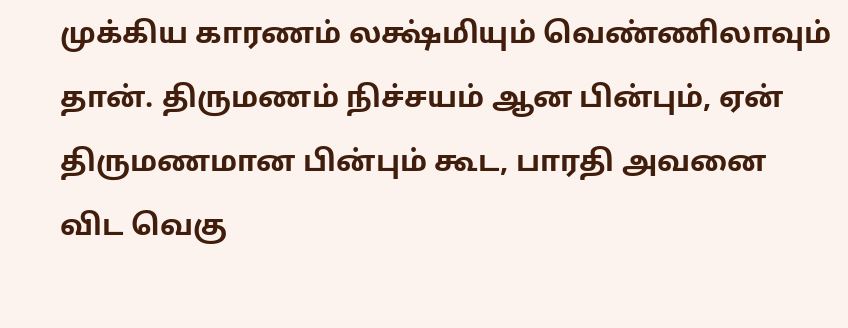முக்கிய காரணம் லக்ஷ்மியும் வெண்ணிலாவும் தான். திருமணம் நிச்சயம் ஆன பின்பும், ஏன் திருமணமான பின்பும் கூட, பாரதி அவனை விட வெகு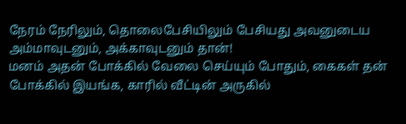நேரம் நேரிலும், தொலைபேசியிலும் பேசியது அவனுடைய அம்மாவுடனும், அக்காவுடனும் தான்!
மனம் அதன் போக்கில் வேலை செய்யும் போதும், கைகள் தன் போக்கில் இயங்க, காரில் வீட்டின் அருகில்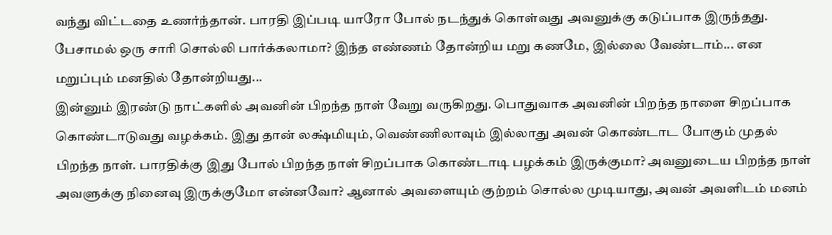வந்து விட்டதை உணர்ந்தான். பாரதி இப்படி யாரோ போல் நடந்துக் கொள்வது அவனுக்கு கடுப்பாக இருந்தது. பேசாமல் ஒரு சாரி சொல்லி பார்க்கலாமா? இந்த எண்ணம் தோன்றிய மறு கணமே, இல்லை வேண்டாம்... என மறுப்பும் மனதில் தோன்றியது...
இன்னும் இரண்டு நாட்களில் அவனின் பிறந்த நாள் வேறு வருகிறது. பொதுவாக அவனின் பிறந்த நாளை சிறப்பாக கொண்டாடுவது வழக்கம். இது தான் லக்ஷ்மியும், வெண்ணிலாவும் இல்லாது அவன் கொண்டாட போகும் முதல் பிறந்த நாள். பாரதிக்கு இது போல் பிறந்த நாள் சிறப்பாக கொண்டாடி பழக்கம் இருக்குமா? அவனுடைய பிறந்த நாள் அவளுக்கு நினைவு இருக்குமோ என்னவோ? ஆனால் அவளையும் குற்றம் சொல்ல முடியாது, அவன் அவளிடம் மனம்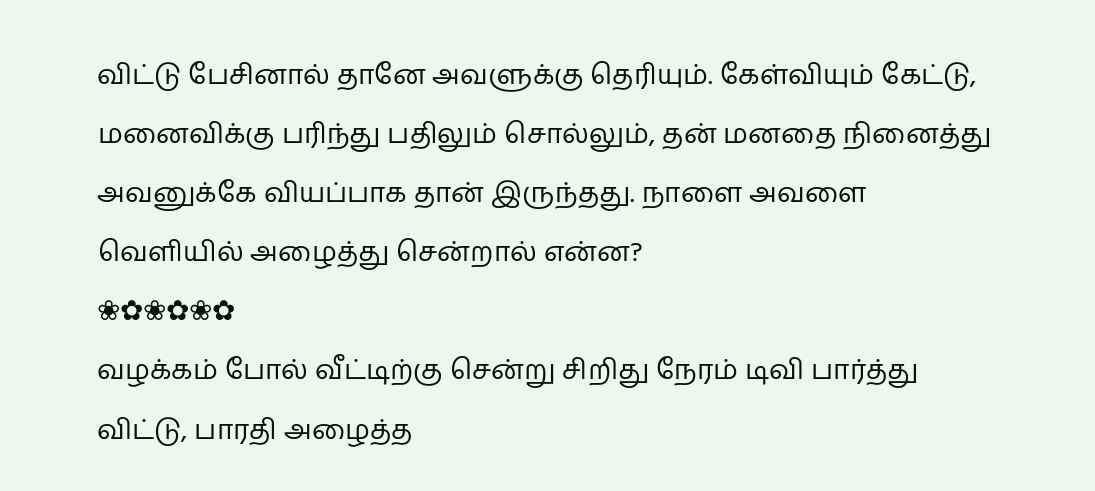விட்டு பேசினால் தானே அவளுக்கு தெரியும். கேள்வியும் கேட்டு, மனைவிக்கு பரிந்து பதிலும் சொல்லும், தன் மனதை நினைத்து அவனுக்கே வியப்பாக தான் இருந்தது. நாளை அவளை வெளியில் அழைத்து சென்றால் என்ன?
❀✿❀✿❀✿
வழக்கம் போல் வீட்டிற்கு சென்று சிறிது நேரம் டிவி பார்த்து விட்டு, பாரதி அழைத்த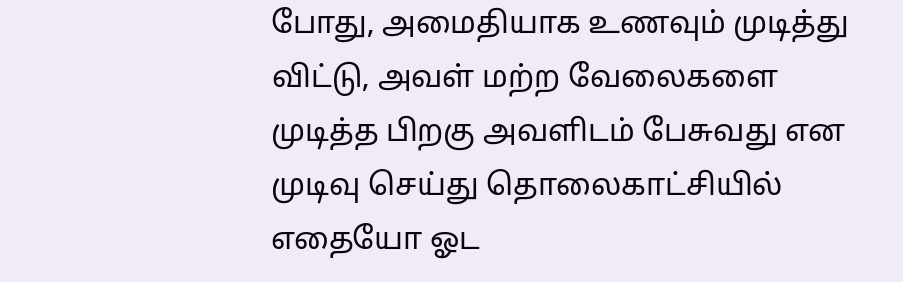போது, அமைதியாக உணவும் முடித்து விட்டு, அவள் மற்ற வேலைகளை முடித்த பிறகு அவளிடம் பேசுவது என முடிவு செய்து தொலைகாட்சியில் எதையோ ஓட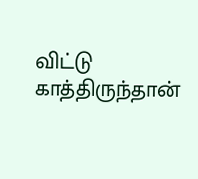விட்டு காத்திருந்தான்